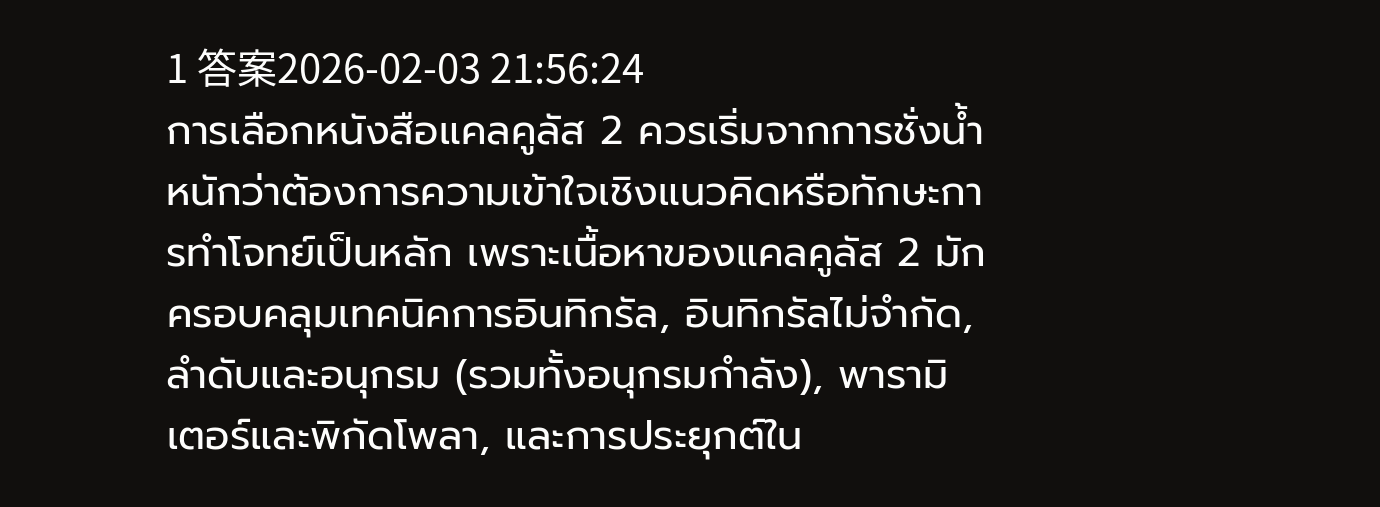1 答案2026-02-03 21:56:24
การเลือกหนังสือแคลคูลัส 2 ควรเริ่มจากการชั่งน้ำหนักว่าต้องการความเข้าใจเชิงแนวคิดหรือทักษะการทำโจทย์เป็นหลัก เพราะเนื้อหาของแคลคูลัส 2 มักครอบคลุมเทคนิคการอินทิกรัล, อินทิกรัลไม่จำกัด, ลำดับและอนุกรม (รวมทั้งอนุกรมกำลัง), พารามิเตอร์และพิกัดโพลา, และการประยุกต์ใน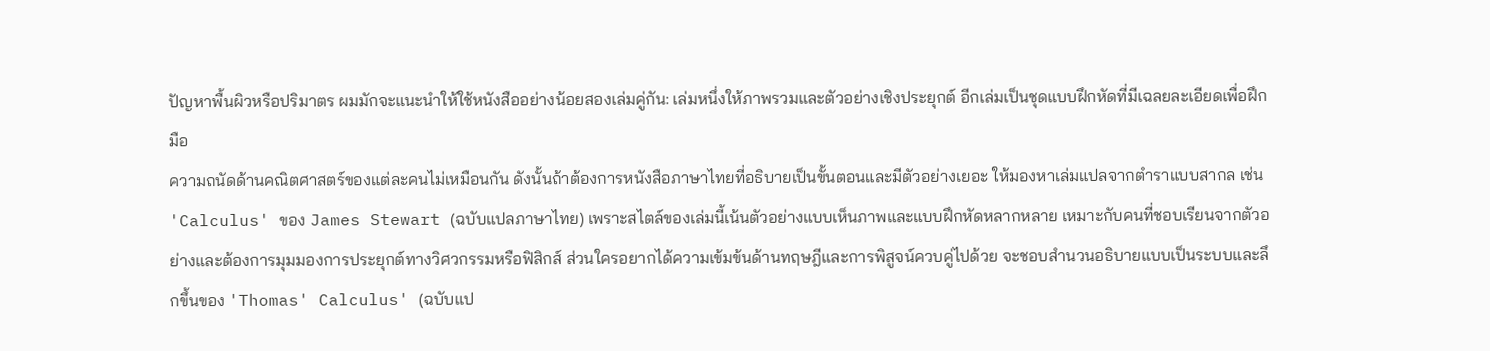ปัญหาพื้นผิวหรือปริมาตร ผมมักจะแนะนำให้ใช้หนังสืออย่างน้อยสองเล่มคู่กัน: เล่มหนึ่งให้ภาพรวมและตัวอย่างเชิงประยุกต์ อีกเล่มเป็นชุดแบบฝึกหัดที่มีเฉลยละเอียดเพื่อฝึกมือ
ความถนัดด้านคณิตศาสตร์ของแต่ละคนไม่เหมือนกัน ดังนั้นถ้าต้องการหนังสือภาษาไทยที่อธิบายเป็นขั้นตอนและมีตัวอย่างเยอะ ให้มองหาเล่มแปลจากตำราแบบสากล เช่น 'Calculus' ของ James Stewart (ฉบับแปลภาษาไทย) เพราะสไตล์ของเล่มนี้เน้นตัวอย่างแบบเห็นภาพและแบบฝึกหัดหลากหลาย เหมาะกับคนที่ชอบเรียนจากตัวอย่างและต้องการมุมมองการประยุกต์ทางวิศวกรรมหรือฟิสิกส์ ส่วนใครอยากได้ความเข้มข้นด้านทฤษฎีและการพิสูจน์ควบคู่ไปด้วย จะชอบสำนวนอธิบายแบบเป็นระบบและลึกขึ้นของ 'Thomas' Calculus' (ฉบับแป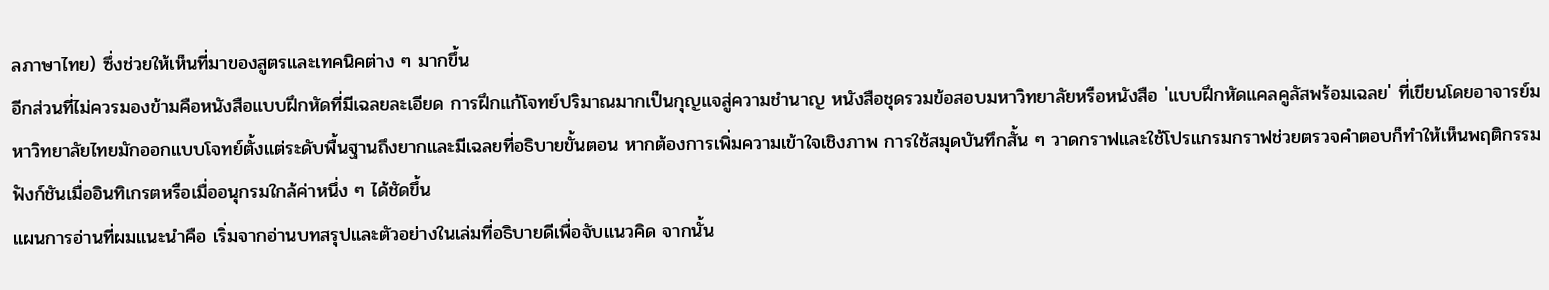ลภาษาไทย) ซึ่งช่วยให้เห็นที่มาของสูตรและเทคนิคต่าง ๆ มากขึ้น
อีกส่วนที่ไม่ควรมองข้ามคือหนังสือแบบฝึกหัดที่มีเฉลยละเอียด การฝึกแก้โจทย์ปริมาณมากเป็นกุญแจสู่ความชำนาญ หนังสือชุดรวมข้อสอบมหาวิทยาลัยหรือหนังสือ 'แบบฝึกหัดแคลคูลัสพร้อมเฉลย' ที่เขียนโดยอาจารย์มหาวิทยาลัยไทยมักออกแบบโจทย์ตั้งแต่ระดับพื้นฐานถึงยากและมีเฉลยที่อธิบายขั้นตอน หากต้องการเพิ่มความเข้าใจเชิงภาพ การใช้สมุดบันทึกสั้น ๆ วาดกราฟและใช้โปรแกรมกราฟช่วยตรวจคำตอบก็ทำให้เห็นพฤติกรรมฟังก์ชันเมื่ออินทิเกรตหรือเมื่ออนุกรมใกล้ค่าหนึ่ง ๆ ได้ชัดขึ้น
แผนการอ่านที่ผมแนะนำคือ เริ่มจากอ่านบทสรุปและตัวอย่างในเล่มที่อธิบายดีเพื่อจับแนวคิด จากนั้น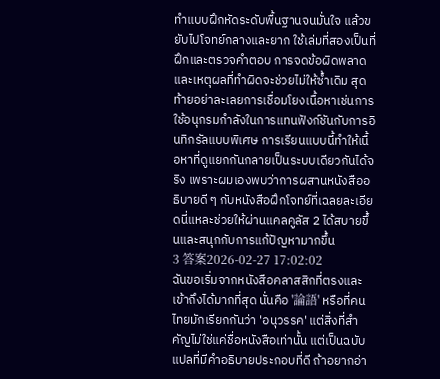ทำแบบฝึกหัดระดับพื้นฐานจนมั่นใจ แล้วขยับไปโจทย์กลางและยาก ใช้เล่มที่สองเป็นที่ฝึกและตรวจคำตอบ การจดข้อผิดพลาดและเหตุผลที่ทำผิดจะช่วยไม่ให้ซ้ำเดิม สุดท้ายอย่าละเลยการเชื่อมโยงเนื้อหาเช่นการใช้อนุกรมกำลังในการแทนฟังก์ชันกับการอินทิกรัลแบบพิเศษ การเรียนแบบนี้ทำให้เนื้อหาที่ดูแยกกันกลายเป็นระบบเดียวกันได้จริง เพราะผมเองพบว่าการผสานหนังสืออธิบายดี ๆ กับหนังสือฝึกโจทย์ที่เฉลยละเอียดนี่แหละช่วยให้ผ่านแคลคูลัส 2 ได้สบายขึ้นและสนุกกับการแก้ปัญหามากขึ้น
3 答案2026-02-27 17:02:02
ฉันขอเริ่มจากหนังสือคลาสสิกที่ตรงและเข้าถึงได้มากที่สุด นั่นคือ '論語' หรือที่คนไทยมักเรียกกันว่า 'อนุวรรค' แต่สิ่งที่สำคัญไม่ใช่แค่ชื่อหนังสือเท่านั้น แต่เป็นฉบับแปลที่มีคำอธิบายประกอบที่ดี ถ้าอยากอ่า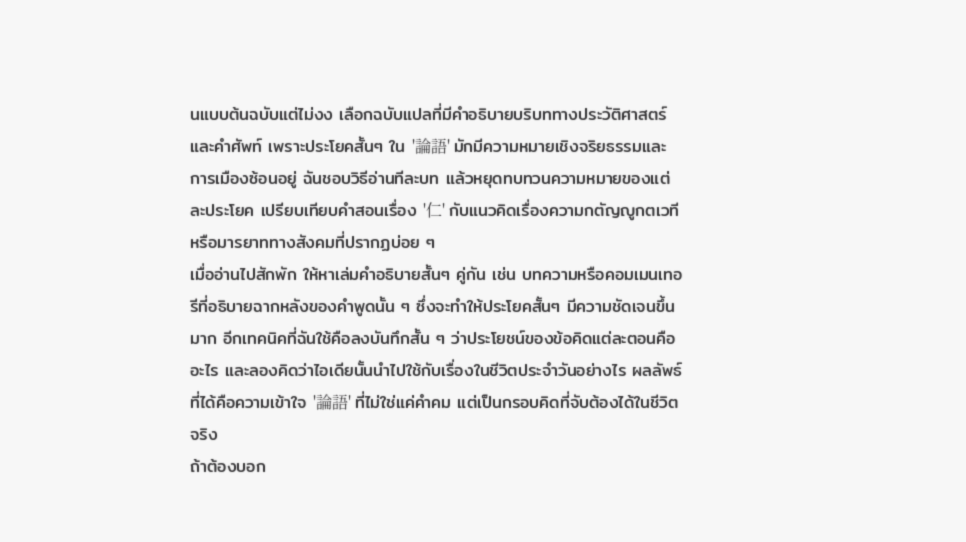นแบบต้นฉบับแต่ไม่งง เลือกฉบับแปลที่มีคำอธิบายบริบททางประวัติศาสตร์และคำศัพท์ เพราะประโยคสั้นๆ ใน '論語' มักมีความหมายเชิงจริยธรรมและการเมืองซ้อนอยู่ ฉันชอบวิธีอ่านทีละบท แล้วหยุดทบทวนความหมายของแต่ละประโยค เปรียบเทียบคำสอนเรื่อง '仁' กับแนวคิดเรื่องความกตัญญูกตเวทีหรือมารยาททางสังคมที่ปรากฏบ่อย ๆ
เมื่ออ่านไปสักพัก ให้หาเล่มคำอธิบายสั้นๆ คู่กัน เช่น บทความหรือคอมเมนเทอรีที่อธิบายฉากหลังของคำพูดนั้น ๆ ซึ่งจะทำให้ประโยคสั้นๆ มีความชัดเจนขึ้นมาก อีกเทคนิคที่ฉันใช้คือลงบันทึกสั้น ๆ ว่าประโยชน์ของข้อคิดแต่ละตอนคืออะไร และลองคิดว่าไอเดียนั้นนำไปใช้กับเรื่องในชีวิตประจำวันอย่างไร ผลลัพธ์ที่ได้คือความเข้าใจ '論語' ที่ไม่ใช่แค่คำคม แต่เป็นกรอบคิดที่จับต้องได้ในชีวิตจริง
ถ้าต้องบอก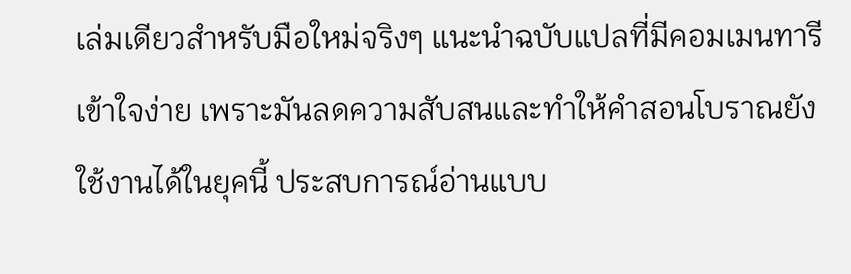เล่มเดียวสำหรับมือใหม่จริงๆ แนะนำฉบับแปลที่มีคอมเมนทารีเข้าใจง่าย เพราะมันลดความสับสนและทำให้คำสอนโบราณยังใช้งานได้ในยุคนี้ ประสบการณ์อ่านแบบ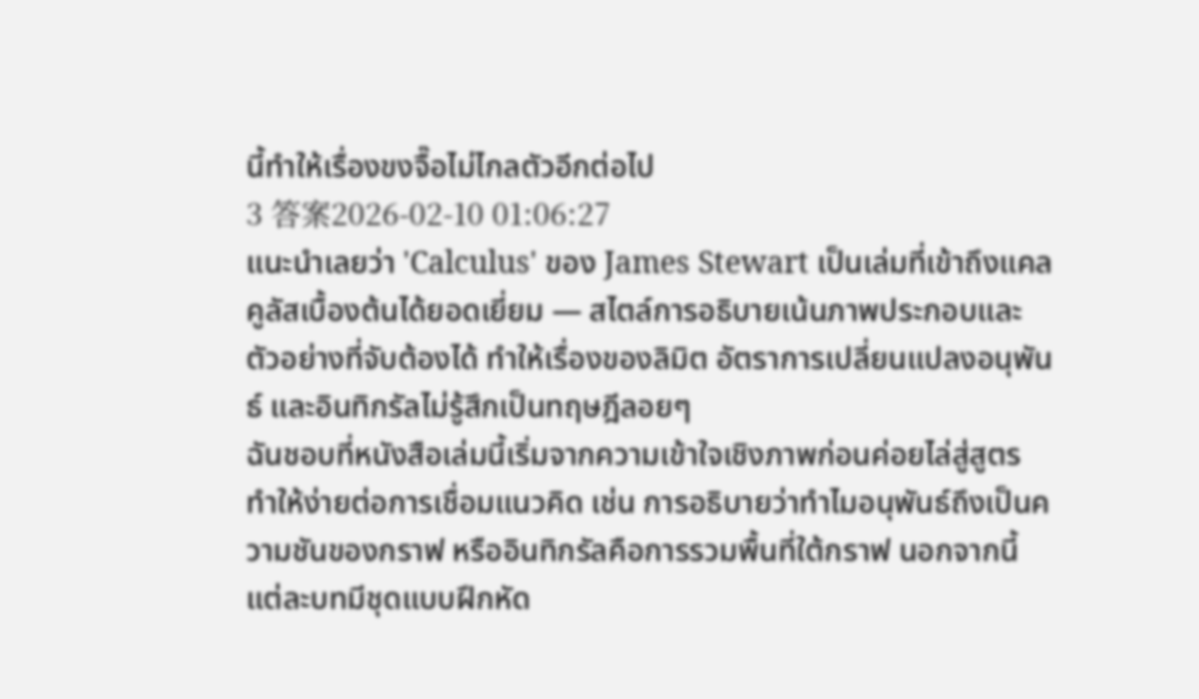นี้ทำให้เรื่องขงจื๊อไม่ไกลตัวอีกต่อไป
3 答案2026-02-10 01:06:27
แนะนำเลยว่า 'Calculus' ของ James Stewart เป็นเล่มที่เข้าถึงแคลคูลัสเบื้องต้นได้ยอดเยี่ยม — สไตล์การอธิบายเน้นภาพประกอบและตัวอย่างที่จับต้องได้ ทำให้เรื่องของลิมิต อัตราการเปลี่ยนแปลงอนุพันธ์ และอินทิกรัลไม่รู้สึกเป็นทฤษฎีลอยๆ
ฉันชอบที่หนังสือเล่มนี้เริ่มจากความเข้าใจเชิงภาพก่อนค่อยไล่สู่สูตร ทำให้ง่ายต่อการเชื่อมแนวคิด เช่น การอธิบายว่าทำไมอนุพันธ์ถึงเป็นความชันของกราฟ หรืออินทิกรัลคือการรวมพื้นที่ใต้กราฟ นอกจากนี้แต่ละบทมีชุดแบบฝึกหัด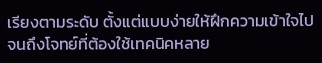เรียงตามระดับ ตั้งแต่แบบง่ายให้ฝึกความเข้าใจไปจนถึงโจทย์ที่ต้องใช้เทคนิคหลาย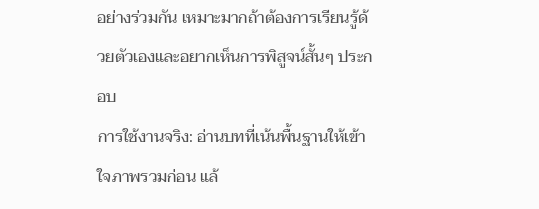อย่างร่วมกัน เหมาะมากถ้าต้องการเรียนรู้ด้วยตัวเองและอยากเห็นการพิสูจน์สั้นๆ ประกอบ
การใช้งานจริง: อ่านบทที่เน้นพื้นฐานให้เข้าใจภาพรวมก่อน แล้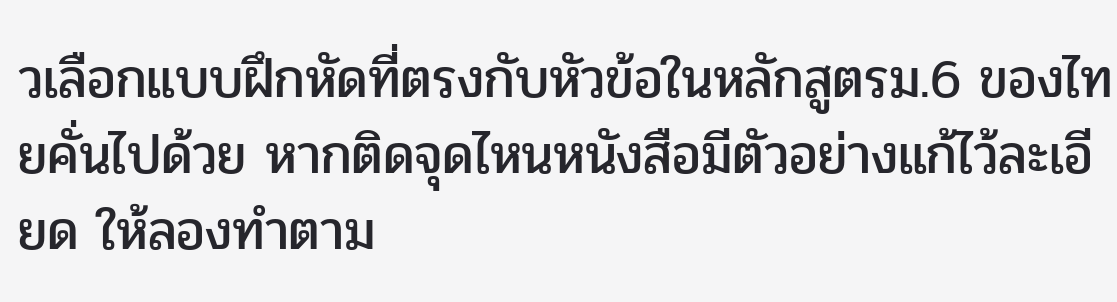วเลือกแบบฝึกหัดที่ตรงกับหัวข้อในหลักสูตรม.6 ของไทยคั่นไปด้วย หากติดจุดไหนหนังสือมีตัวอย่างแก้ไว้ละเอียด ให้ลองทำตาม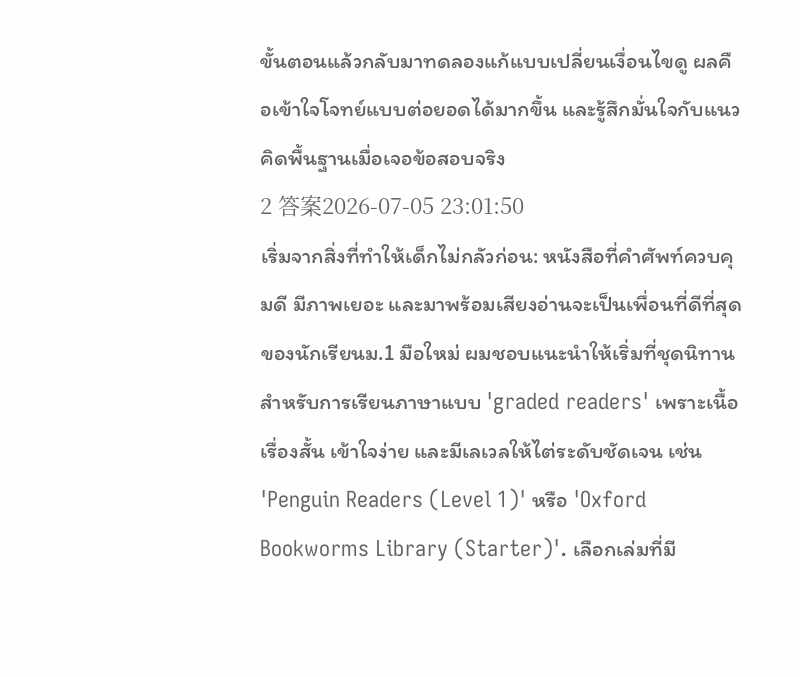ขั้นตอนแล้วกลับมาทดลองแก้แบบเปลี่ยนเงื่อนไขดู ผลคือเข้าใจโจทย์แบบต่อยอดได้มากขึ้น และรู้สึกมั่นใจกับแนวคิดพื้นฐานเมื่อเจอข้อสอบจริง
2 答案2026-07-05 23:01:50
เริ่มจากสิ่งที่ทำให้เด็กไม่กลัวก่อน: หนังสือที่คำศัพท์ควบคุมดี มีภาพเยอะ และมาพร้อมเสียงอ่านจะเป็นเพื่อนที่ดีที่สุดของนักเรียนม.1 มือใหม่ ผมชอบแนะนำให้เริ่มที่ชุดนิทานสำหรับการเรียนภาษาแบบ 'graded readers' เพราะเนื้อเรื่องสั้น เข้าใจง่าย และมีเลเวลให้ไต่ระดับชัดเจน เช่น 'Penguin Readers (Level 1)' หรือ 'Oxford Bookworms Library (Starter)'. เลือกเล่มที่มี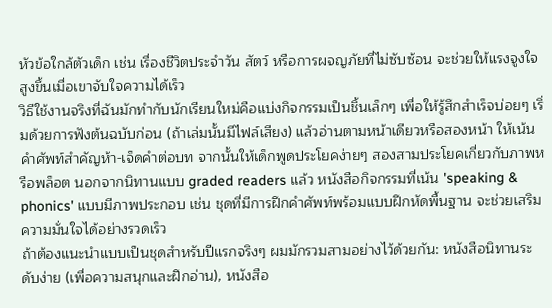หัวข้อใกล้ตัวเด็ก เช่น เรื่องชีวิตประจำวัน สัตว์ หรือการผจญภัยที่ไม่ซับซ้อน จะช่วยให้แรงจูงใจสูงขึ้นเมื่อเขาจับใจความได้เร็ว
วิธีใช้งานจริงที่ฉันมักทำกับนักเรียนใหม่คือแบ่งกิจกรรมเป็นชิ้นเล็กๆ เพื่อให้รู้สึกสำเร็จบ่อยๆ เริ่มด้วยการฟังต้นฉบับก่อน (ถ้าเล่มนั้นมีไฟล์เสียง) แล้วอ่านตามหน้าเดียวหรือสองหน้า ให้เน้นคำศัพท์สำคัญห้า-เจ็ดคำต่อบท จากนั้นให้เด็กพูดประโยคง่ายๆ สองสามประโยคเกี่ยวกับภาพหรือพล็อต นอกจากนิทานแบบ graded readers แล้ว หนังสือกิจกรรมที่เน้น 'speaking & phonics' แบบมีภาพประกอบ เช่น ชุดที่มีการฝึกคำศัพท์พร้อมแบบฝึกหัดพื้นฐาน จะช่วยเสริมความมั่นใจได้อย่างรวดเร็ว
ถ้าต้องแนะนำแบบเป็นชุดสำหรับปีแรกจริงๆ ผมมักรวมสามอย่างไว้ด้วยกัน: หนังสือนิทานระดับง่าย (เพื่อความสนุกและฝึกอ่าน), หนังสือ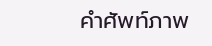คำศัพท์ภาพ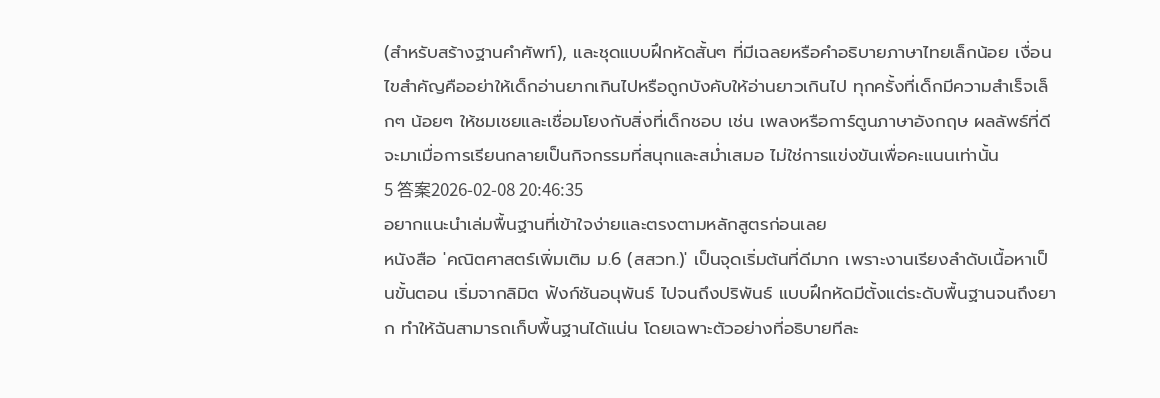(สำหรับสร้างฐานคำศัพท์), และชุดแบบฝึกหัดสั้นๆ ที่มีเฉลยหรือคำอธิบายภาษาไทยเล็กน้อย เงื่อนไขสำคัญคืออย่าให้เด็กอ่านยากเกินไปหรือถูกบังคับให้อ่านยาวเกินไป ทุกครั้งที่เด็กมีความสำเร็จเล็กๆ น้อยๆ ให้ชมเชยและเชื่อมโยงกับสิ่งที่เด็กชอบ เช่น เพลงหรือการ์ตูนภาษาอังกฤษ ผลลัพธ์ที่ดีจะมาเมื่อการเรียนกลายเป็นกิจกรรมที่สนุกและสม่ำเสมอ ไม่ใช่การแข่งขันเพื่อคะแนนเท่านั้น
5 答案2026-02-08 20:46:35
อยากแนะนำเล่มพื้นฐานที่เข้าใจง่ายและตรงตามหลักสูตรก่อนเลย
หนังสือ 'คณิตศาสตร์เพิ่มเติม ม.6 (สสวท.)' เป็นจุดเริ่มต้นที่ดีมาก เพราะงานเรียงลำดับเนื้อหาเป็นขั้นตอน เริ่มจากลิมิต ฟังก์ชันอนุพันธ์ ไปจนถึงปริพันธ์ แบบฝึกหัดมีตั้งแต่ระดับพื้นฐานจนถึงยาก ทำให้ฉันสามารถเก็บพื้นฐานได้แน่น โดยเฉพาะตัวอย่างที่อธิบายทีละ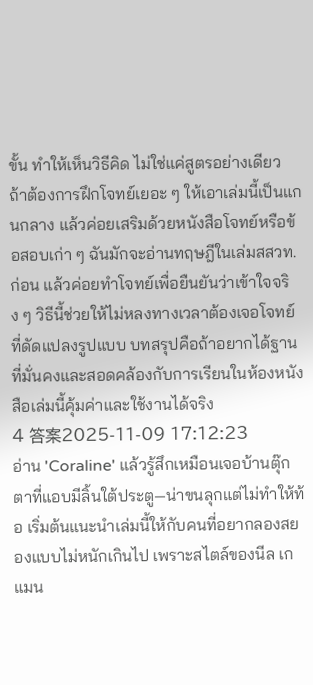ขั้น ทำให้เห็นวิธีคิด ไม่ใช่แค่สูตรอย่างเดียว
ถ้าต้องการฝึกโจทย์เยอะ ๆ ให้เอาเล่มนี้เป็นแกนกลาง แล้วค่อยเสริมด้วยหนังสือโจทย์หรือข้อสอบเก่า ๆ ฉันมักจะอ่านทฤษฎีในเล่มสสวท.ก่อน แล้วค่อยทำโจทย์เพื่อยืนยันว่าเข้าใจจริง ๆ วิธีนี้ช่วยให้ไม่หลงทางเวลาต้องเจอโจทย์ที่ดัดแปลงรูปแบบ บทสรุปคือถ้าอยากได้ฐานที่มั่นคงและสอดคล้องกับการเรียนในห้องหนังสือเล่มนี้คุ้มค่าและใช้งานได้จริง
4 答案2025-11-09 17:12:23
อ่าน 'Coraline' แล้วรู้สึกเหมือนเจอบ้านตุ๊กตาที่แอบมีลิ้นใต้ประตู—น่าขนลุกแต่ไม่ทำให้ท้อ เริ่มต้นแนะนำเล่มนี้ให้กับคนที่อยากลองสยองแบบไม่หนักเกินไป เพราะสไตล์ของนีล เกแมน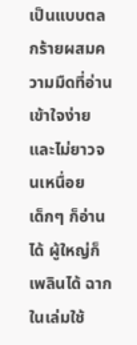เป็นแบบตลกร้ายผสมความมืดที่อ่านเข้าใจง่ายและไม่ยาวจนเหนื่อย
เด็กๆ ก็อ่านได้ ผู้ใหญ่ก็เพลินได้ ฉากในเล่มใช้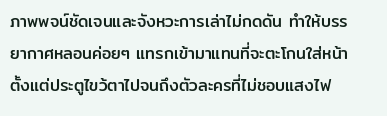ภาพพจน์ชัดเจนและจังหวะการเล่าไม่กดดัน ทำให้บรรยากาศหลอนค่อยๆ แทรกเข้ามาแทนที่จะตะโกนใส่หน้า ตั้งแต่ประตูไขว้ตาไปจนถึงตัวละครที่ไม่ชอบแสงไฟ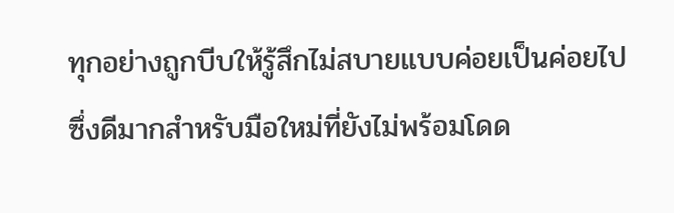ทุกอย่างถูกบีบให้รู้สึกไม่สบายแบบค่อยเป็นค่อยไป ซึ่งดีมากสำหรับมือใหม่ที่ยังไม่พร้อมโดด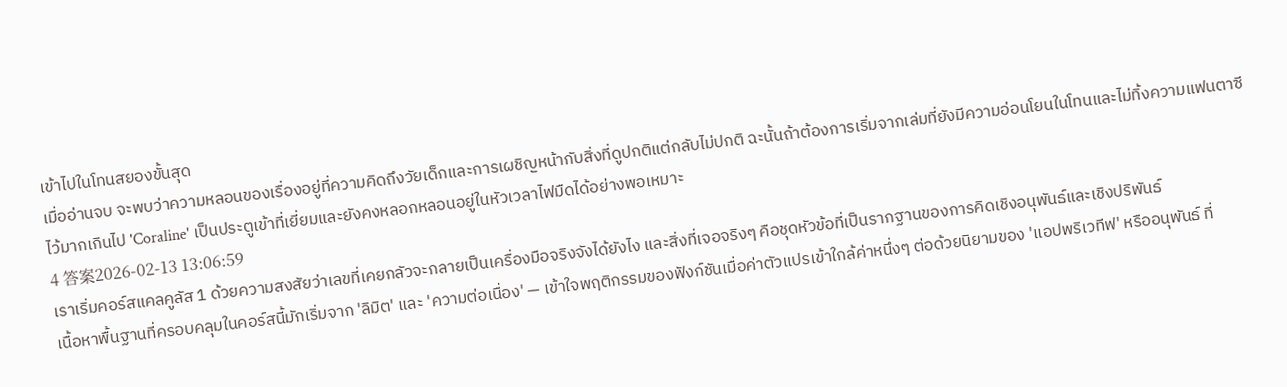เข้าไปในโทนสยองขั้นสุด
เมื่ออ่านจบ จะพบว่าความหลอนของเรื่องอยู่ที่ความคิดถึงวัยเด็กและการเผชิญหน้ากับสิ่งที่ดูปกติแต่กลับไม่ปกติ ฉะนั้นถ้าต้องการเริ่มจากเล่มที่ยังมีความอ่อนโยนในโทนและไม่ทิ้งความแฟนตาซีไว้มากเกินไป 'Coraline' เป็นประตูเข้าที่เยี่ยมและยังคงหลอกหลอนอยู่ในหัวเวลาไฟมืดได้อย่างพอเหมาะ
4 答案2026-02-13 13:06:59
เราเริ่มคอร์สแคลคูลัส 1 ด้วยความสงสัยว่าเลขที่เคยกลัวจะกลายเป็นเครื่องมือจริงจังได้ยังไง และสิ่งที่เจอจริงๆ คือชุดหัวข้อที่เป็นรากฐานของการคิดเชิงอนุพันธ์และเชิงปริพันธ์
เนื้อหาพื้นฐานที่ครอบคลุมในคอร์สนี้มักเริ่มจาก 'ลิมิต' และ 'ความต่อเนื่อง' — เข้าใจพฤติกรรมของฟังก์ชันเมื่อค่าตัวแปรเข้าใกล้ค่าหนึ่งๆ ต่อด้วยนิยามของ 'แอปพริเวทีฟ' หรืออนุพันธ์ ที่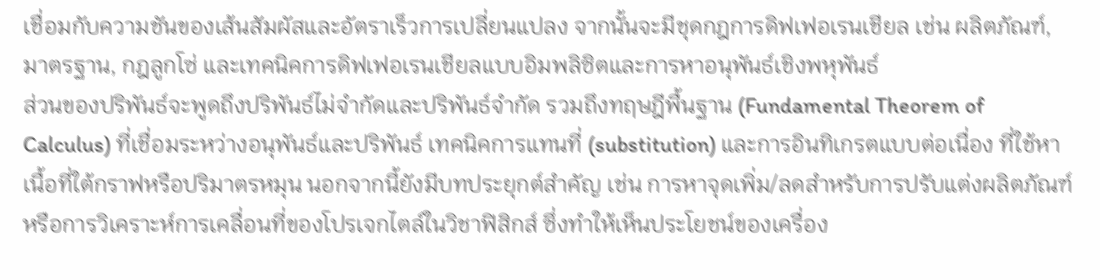เชื่อมกับความชันของเส้นสัมผัสและอัตราเร็วการเปลี่ยนแปลง จากนั้นจะมีชุดกฎการดิฟเฟอเรนเชียล เช่น ผลิตภัณฑ์, มาตรฐาน, กฎลูกโซ่ และเทคนิคการดิฟเฟอเรนเชียลแบบอิมพลิซิตและการหาอนุพันธ์เชิงพหุพันธ์
ส่วนของปริพันธ์จะพูดถึงปริพันธ์ไม่จำกัดและปริพันธ์จำกัด รวมถึงทฤษฎีพื้นฐาน (Fundamental Theorem of Calculus) ที่เชื่อมระหว่างอนุพันธ์และปริพันธ์ เทคนิคการแทนที่ (substitution) และการอินทิเกรตแบบต่อเนื่อง ที่ใช้หาเนื้อที่ใต้กราฟหรือปริมาตรหมุน นอกจากนี้ยังมีบทประยุกต์สำคัญ เช่น การหาจุดเพิ่ม/ลดสำหรับการปรับแต่งผลิตภัณฑ์ หรือการวิเคราะห์การเคลื่อนที่ของโปรเจกไตล์ในวิชาฟิสิกส์ ซึ่งทำให้เห็นประโยชน์ของเครื่อง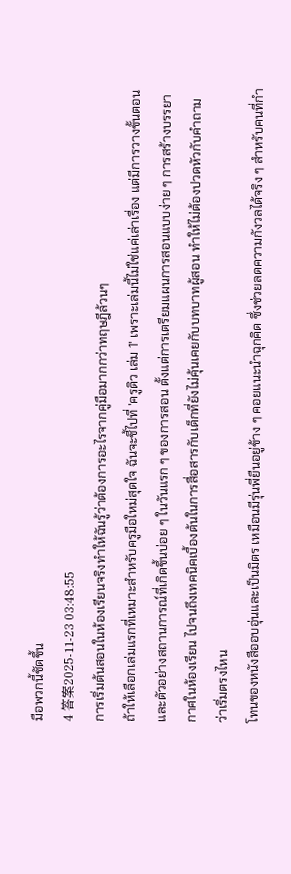มือพวกนี้ชัดขึ้น
4 答案2025-11-23 03:48:55
การเริ่มต้นสอนในห้องเรียนจริงทำให้ฉันรู้ว่าต้องการอะไรจากคู่มือมากกว่าทฤษฎีล้วนๆ
ถ้าให้เลือกเล่มแรกที่เหมาะสำหรับครูมือใหม่สุดใจ ฉันจะชี้ไปที่ 'ครูดิว เล่ม 1' เพราะเล่มนี้ไม่ใช่แค่เล่าเรื่อง แต่มีการวางขั้นตอนและตัวอย่างสถานการณ์ที่เกิดขึ้นบ่อย ๆ ในวันแรก ๆ ของการสอน ตั้งแต่การเตรียมแผนการสอนแบบง่าย ๆ การสร้างบรรยากาศในห้องเรียน ไปจนถึงเทคนิคเบื้องต้นในการสื่อสารกับเด็กที่ยังไม่คุ้นเคยกับบทบาทผู้สอน ทำให้ไม่ต้องปวดหัวกับคำถามว่าเริ่มตรงไหน
โทนของหนังสืออบอุ่นและเป็นมิตร เหมือนมีรุ่นพี่ยืนอยู่ข้าง ๆ คอยแนะนำฉุกคิด ซึ่งช่วยลดความกังวลได้จริง ๆ สำหรับคนที่กำ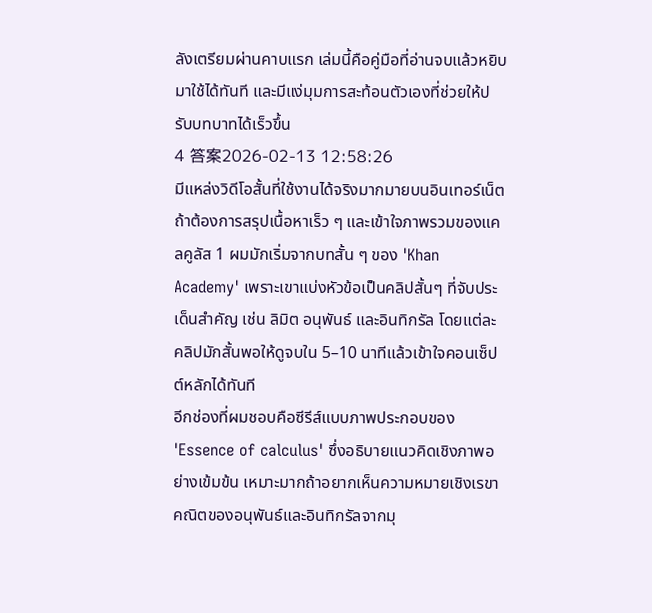ลังเตรียมผ่านคาบแรก เล่มนี้คือคู่มือที่อ่านจบแล้วหยิบมาใช้ได้ทันที และมีแง่มุมการสะท้อนตัวเองที่ช่วยให้ปรับบทบาทได้เร็วขึ้น
4 答案2026-02-13 12:58:26
มีแหล่งวิดีโอสั้นที่ใช้งานได้จริงมากมายบนอินเทอร์เน็ต ถ้าต้องการสรุปเนื้อหาเร็ว ๆ และเข้าใจภาพรวมของแคลคูลัส 1 ผมมักเริ่มจากบทสั้น ๆ ของ 'Khan Academy' เพราะเขาแบ่งหัวข้อเป็นคลิปสั้นๆ ที่จับประเด็นสำคัญ เช่น ลิมิต อนุพันธ์ และอินทิกรัล โดยแต่ละคลิปมักสั้นพอให้ดูจบใน 5–10 นาทีแล้วเข้าใจคอนเซ็ปต์หลักได้ทันที
อีกช่องที่ผมชอบคือซีรีส์แบบภาพประกอบของ 'Essence of calculus' ซึ่งอธิบายแนวคิดเชิงภาพอย่างเข้มข้น เหมาะมากถ้าอยากเห็นความหมายเชิงเรขาคณิตของอนุพันธ์และอินทิกรัลจากมุ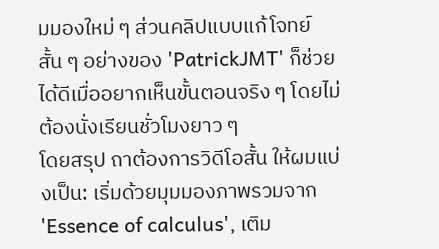มมองใหม่ ๆ ส่วนคลิปแบบแก้โจทย์สั้น ๆ อย่างของ 'PatrickJMT' ก็ช่วยได้ดีเมื่ออยากเห็นขั้นตอนจริง ๆ โดยไม่ต้องนั่งเรียนชั่วโมงยาว ๆ
โดยสรุป ถาต้องการวิดีโอสั้น ให้ผมแบ่งเป็น: เริ่มด้วยมุมมองภาพรวมจาก 'Essence of calculus', เติม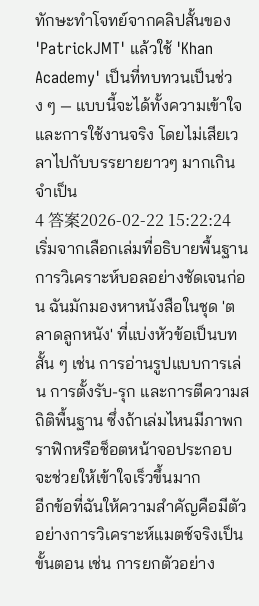ทักษะทำโจทย์จากคลิปสั้นของ 'PatrickJMT' แล้วใช้ 'Khan Academy' เป็นที่ทบทวนเป็นช่วง ๆ — แบบนี้จะได้ทั้งความเข้าใจและการใช้งานจริง โดยไม่เสียเวลาไปกับบรรยายยาวๆ มากเกินจำเป็น
4 答案2026-02-22 15:22:24
เริ่มจากเลือกเล่มที่อธิบายพื้นฐานการวิเคราะห์บอลอย่างชัดเจนก่อน ฉันมักมองหาหนังสือในชุด 'ตลาดลูกหนัง' ที่แบ่งหัวข้อเป็นบทสั้น ๆ เช่น การอ่านรูปแบบการเล่น การตั้งรับ-รุก และการตีความสถิติพื้นฐาน ซึ่งถ้าเล่มไหนมีภาพกราฟิกหรือช็อตหน้าจอประกอบ จะช่วยให้เข้าใจเร็วขึ้นมาก
อีกข้อที่ฉันให้ความสำคัญคือมีตัวอย่างการวิเคราะห์แมตช์จริงเป็นขั้นตอน เช่น การยกตัวอย่าง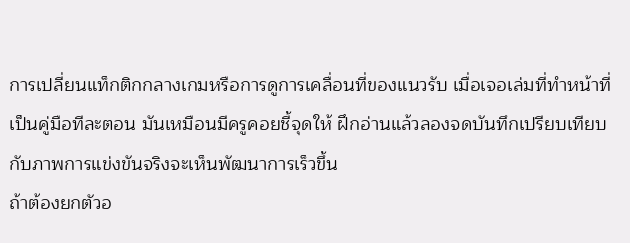การเปลี่ยนแท็กติกกลางเกมหรือการดูการเคลื่อนที่ของแนวรับ เมื่อเจอเล่มที่ทำหน้าที่เป็นคู่มือทีละตอน มันเหมือนมีครูคอยชี้จุดให้ ฝึกอ่านแล้วลองจดบันทึกเปรียบเทียบกับภาพการแข่งขันจริงจะเห็นพัฒนาการเร็วขึ้น
ถ้าต้องยกตัวอ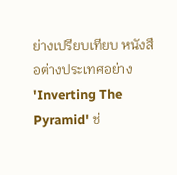ย่างเปรียบเทียบ หนังสือต่างประเทศอย่าง 'Inverting The Pyramid' ช่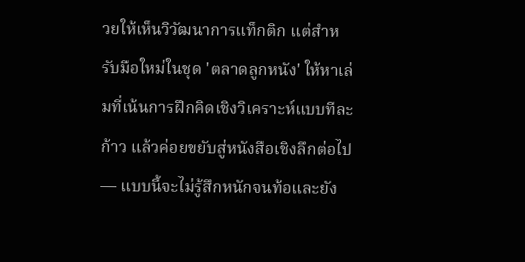วยให้เห็นวิวัฒนาการแท็กติก แต่สำหรับมือใหม่ในชุด 'ตลาดลูกหนัง' ให้หาเล่มที่เน้นการฝึกคิดเชิงวิเคราะห์แบบทีละก้าว แล้วค่อยขยับสู่หนังสือเชิงลึกต่อไป — แบบนี้จะไม่รู้สึกหนักจนท้อและยัง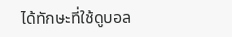ได้ทักษะที่ใช้ดูบอล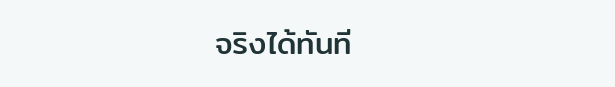จริงได้ทันที